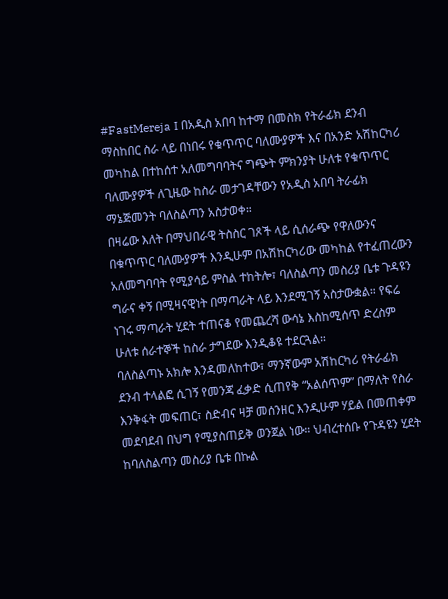#FastMereja I በአዲስ አበባ ከተማ በመስክ የትራፊክ ደንብ ማስከበር ስራ ላይ በነበሩ የቁጥጥር ባለሙያዎች እና በአንድ አሽከርካሪ መካከል በተከሰተ አለመግባባትና ግጭት ምክንያት ሁለቱ የቁጥጥር ባለሙያዎች ለጊዜው ከስራ መታገዳቸውን የአዲስ አበባ ትራፊክ ማኔጅመንት ባለስልጣን አስታወቀ።
በዛሬው እለት በማህበራዊ ትስስር ገጾች ላይ ሲሰራጭ የዋለውንና በቁጥጥር ባለሙያዎች እንዲሁም በአሽከርካሪው መካከል የተፈጠረውን አለመግባባት የሚያሳይ ምስል ተከትሎ፣ ባለስልጣን መስሪያ ቤቱ ጉዳዩን ግራና ቀኝ በሚዛናዊነት በማጣራት ላይ እንደሚገኝ አስታውቋል። የፍሬ ነገሩ ማጣራት ሂደት ተጠናቆ የመጨረሻ ውሳኔ እስከሚሰጥ ድረስም ሁለቱ ሰራተኞች ከስራ ታግደው እንዲቆዩ ተደርጓል።
ባለስልጣኑ አክሎ እንዳመለከተው፣ ማንኛውም አሽከርካሪ የትራፊክ ደንብ ተላልፎ ሲገኝ የመንጃ ፈቃድ ሲጠየቅ “አልሰጥም” በማለት የስራ እንቅፋት መፍጠር፣ ስድብና ዛቻ መሰንዘር እንዲሁም ሃይል በመጠቀም መደባደብ በህግ የሚያስጠይቅ ወንጀል ነው። ህብረተሰቡ የጉዳዩን ሂደት ከባለስልጣን መስሪያ ቤቱ በኩል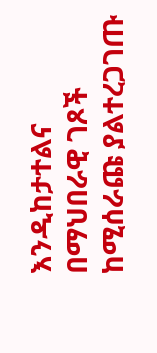እንዲከታተልና በማህበራዊ ገጾች ከሚሰራጩ ያልተረጋገጡ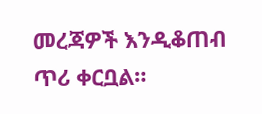መረጃዎች እንዲቆጠብ ጥሪ ቀርቧል።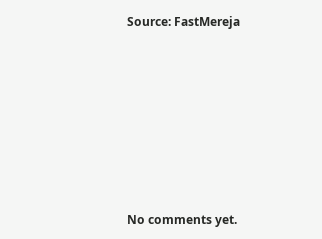Source: FastMereja









No comments yet.